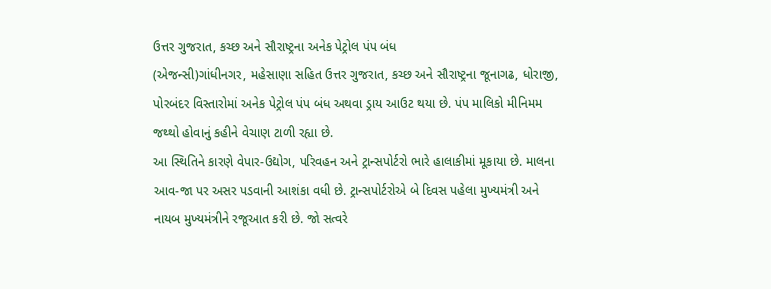ઉત્તર ગુજરાત, કચ્છ અને સૌરાષ્ટ્રના અનેક પેટ્રોલ પંપ બંધ
(એજન્સી)ગાંધીનગર, મહેસાણા સહિત ઉત્તર ગુજરાત, કચ્છ અને સૌરાષ્ટ્રના જૂનાગઢ, ધોરાજી, પોરબંદર વિસ્તારોમાં અનેક પેટ્રોલ પંપ બંધ અથવા ડ્રાય આઉટ થયા છે. પંપ માલિકો મીનિમમ જથ્થો હોવાનું કહીને વેચાણ ટાળી રહ્યા છે.
આ સ્થિતિને કારણે વેપાર-ઉદ્યોગ, પરિવહન અને ટ્રાન્સપોર્ટરો ભારે હાલાકીમાં મૂકાયા છે. માલના આવ-જા પર અસર પડવાની આશંકા વધી છે. ટ્રાન્સપોર્ટરોએ બે દિવસ પહેલા મુખ્યમંત્રી અને નાયબ મુખ્યમંત્રીને રજૂઆત કરી છે. જો સત્વરે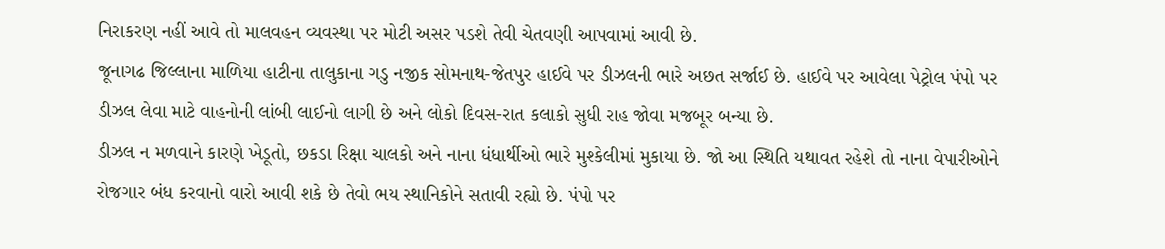નિરાકરણ નહીં આવે તો માલવહન વ્યવસ્થા પર મોટી અસર પડશે તેવી ચેતવણી આપવામાં આવી છે.
જૂનાગઢ જિલ્લાના માળિયા હાટીના તાલુકાના ગડુ નજીક સોમનાથ-જેતપુર હાઈવે પર ડીઝલની ભારે અછત સર્જાઈ છે. હાઈવે પર આવેલા પેટ્રોલ પંપો પર ડીઝલ લેવા માટે વાહનોની લાંબી લાઈનો લાગી છે અને લોકો દિવસ-રાત કલાકો સુધી રાહ જોવા મજબૂર બન્યા છે.
ડીઝલ ન મળવાને કારણે ખેડૂતો, છકડા રિક્ષા ચાલકો અને નાના ધંધાર્થીઓ ભારે મુશ્કેલીમાં મુકાયા છે. જો આ સ્થિતિ યથાવત રહેશે તો નાના વેપારીઓને રોજગાર બંધ કરવાનો વારો આવી શકે છે તેવો ભય સ્થાનિકોને સતાવી રહ્યો છે. પંપો પર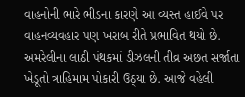વાહનોની ભારે ભીડના કારણે આ વ્યસ્ત હાઈવે પર વાહનવ્યવહાર પણ ખરાબ રીતે પ્રભાવિત થયો છે.
અમરેલીના લાઠી પંથકમાં ડીઝલની તીવ્ર અછત સર્જાતા ખેડૂતો ત્રાહિમામ પોકારી ઉઠ્યા છે. આજે વહેલી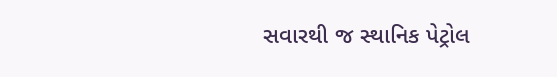સવારથી જ સ્થાનિક પેટ્રોલ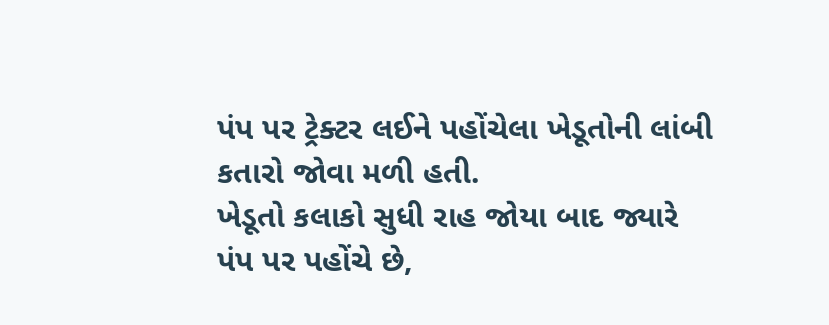પંપ પર ટ્રેક્ટર લઈને પહોંચેલા ખેડૂતોની લાંબી કતારો જોવા મળી હતી.
ખેડૂતો કલાકો સુધી રાહ જોયા બાદ જ્યારે પંપ પર પહોંચે છે,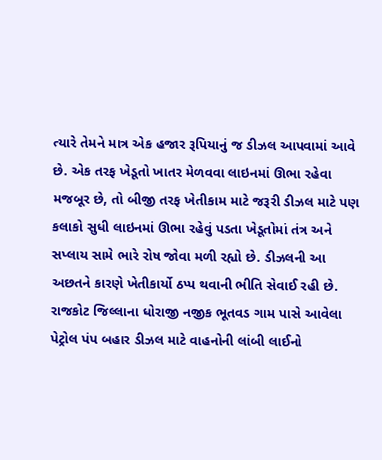ત્યારે તેમને માત્ર એક હજાર રૂપિયાનું જ ડીઝલ આપવામાં આવે છે. એક તરફ ખેડૂતો ખાતર મેળવવા લાઇનમાં ઊભા રહેવા મજબૂર છે, તો બીજી તરફ ખેતીકામ માટે જરૂરી ડીઝલ માટે પણ કલાકો સુધી લાઇનમાં ઊભા રહેવું પડતા ખેડૂતોમાં તંત્ર અને સપ્લાય સામે ભારે રોષ જોવા મળી રહ્યો છે. ડીઝલની આ અછતને કારણે ખેતીકાર્યો ઠપ્પ થવાની ભીતિ સેવાઈ રહી છે.
રાજકોટ જિલ્લાના ધોરાજી નજીક ભૂતવડ ગામ પાસે આવેલા પેટ્રોલ પંપ બહાર ડીઝલ માટે વાહનોની લાંબી લાઈનો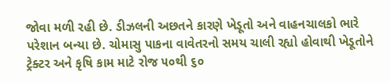જોવા મળી રહી છે. ડીઝલની અછતને કારણે ખેડૂતો અને વાહનચાલકો ભારે પરેશાન બન્યા છે. ચોમાસુ પાકના વાવેતરનો સમય ચાલી રહ્યો હોવાથી ખેડૂતોને ટ્રેક્ટર અને કૃષિ કામ માટે રોજ ૫૦થી ૬૦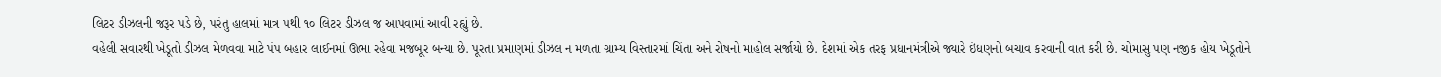લિટર ડીઝલની જરૂર પડે છે, પરંતુ હાલમાં માત્ર ૫થી ૧૦ લિટર ડીઝલ જ આપવામાં આવી રહ્યું છે.
વહેલી સવારથી ખેડૂતો ડીઝલ મેળવવા માટે પંપ બહાર લાઈનમાં ઊભા રહેવા મજબૂર બન્યા છે. પૂરતા પ્રમાણમાં ડીઝલ ન મળતા ગ્રામ્ય વિસ્તારમાં ચિંતા અને રોષનો માહોલ સર્જાયો છે. દેશમાં એક તરફ પ્રધાનમંત્રીએ જ્યારે ઇંધણનો બચાવ કરવાની વાત કરી છે. ચોમાસુ પણ નજીક હોય ખેડૂતોને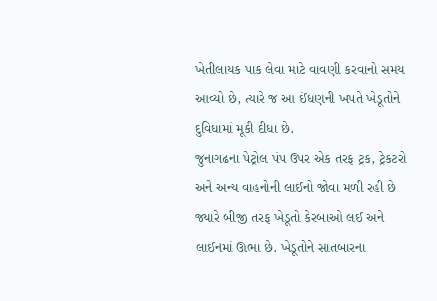ખેતીલાયક પાક લેવા માટે વાવણી કરવાનો સમય આવ્યો છે, ત્યારે જ આ ઈંધણની ખપતે ખેડૂતોને દુવિધામાં મૂકી દીધા છે.
જુનાગઢના પેટ્રોલ પંપ ઉપર એક તરફ ટ્રક, ટ્રેકટરો અને અન્ય વાહનોની લાઈનો જોવા મળી રહી છે જ્યારે બીજી તરફ ખેડૂતો કેરબાઓ લઈ અને લાઈનમાં ઊભા છે. ખેડૂતોને સાતબારના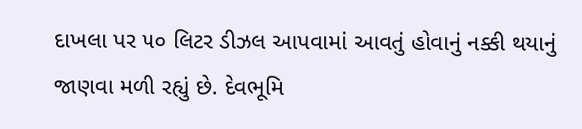દાખલા પર ૫૦ લિટર ડીઝલ આપવામાં આવતું હોવાનું નક્કી થયાનું જાણવા મળી રહ્યું છે. દેવભૂમિ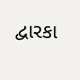દ્વારકા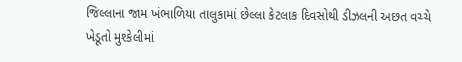જિલ્લાના જામ ખંભાળિયા તાલુકામાં છેલ્લા કેટલાક દિવસોથી ડીઝલની અછત વચ્ચે ખેડૂતો મુશ્કેલીમાં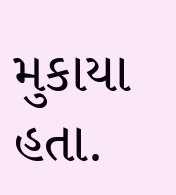મુકાયા હતા.